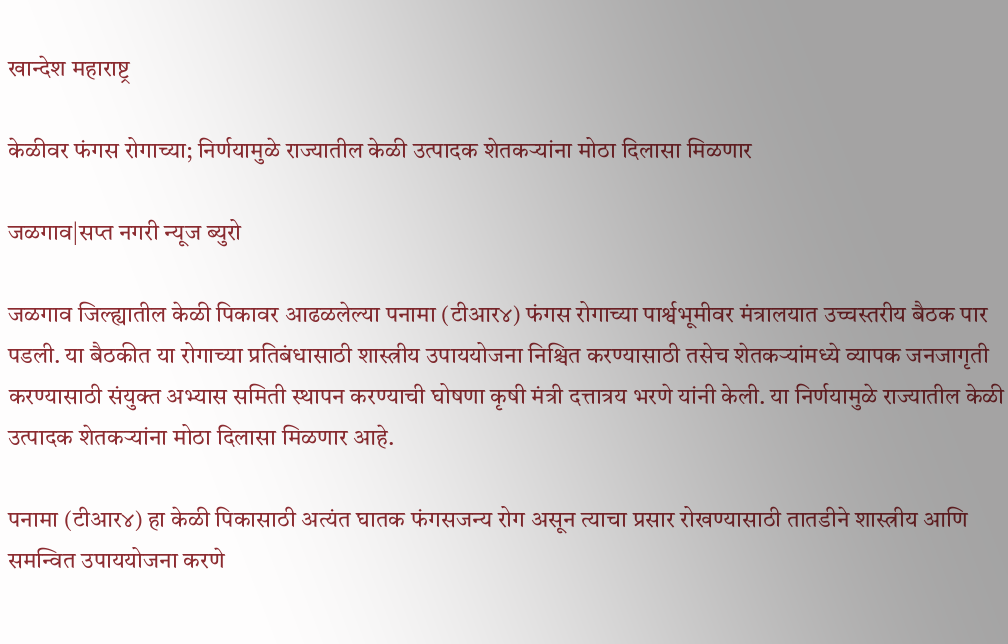खान्देश महाराष्ट्र

केळीवर फंगस रोगाच्या; निर्णयामुळे राज्यातील केळी उत्पादक शेतकऱ्यांना मोठा दिलासा मिळणार

जळगाव|सप्त नगरी न्यूज ब्युरो

जळगाव जिल्ह्यातील केळी पिकावर आढळलेल्या पनामा (टीआर४) फंगस रोगाच्या पार्श्वभूमीवर मंत्रालयात उच्चस्तरीय बैठक पार पडली. या बैठकीत या रोगाच्या प्रतिबंधासाठी शास्त्रीय उपाययोजना निश्चित करण्यासाठी तसेच शेतकऱ्यांमध्ये व्यापक जनजागृती करण्यासाठी संयुक्त अभ्यास समिती स्थापन करण्याची घोषणा कृषी मंत्री दत्तात्रय भरणे यांनी केली. या निर्णयामुळे राज्यातील केळी उत्पादक शेतकऱ्यांना मोठा दिलासा मिळणार आहे.

पनामा (टीआर४) हा केळी पिकासाठी अत्यंत घातक फंगसजन्य रोग असून त्याचा प्रसार रोखण्यासाठी तातडीने शास्त्रीय आणि समन्वित उपाययोजना करणे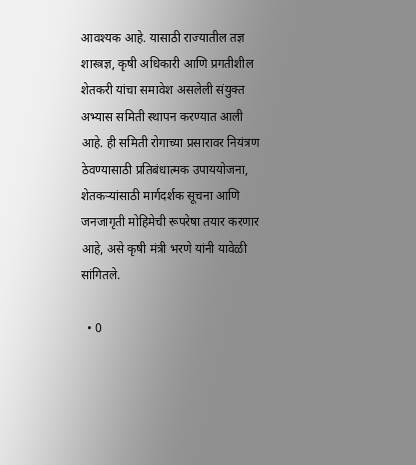आवश्यक आहे. यासाठी राज्यातील तज्ञ शास्त्रज्ञ, कृषी अधिकारी आणि प्रगतीशील शेतकरी यांचा समावेश असलेली संयुक्त अभ्यास समिती स्थापन करण्यात आली आहे. ही समिती रोगाच्या प्रसारावर नियंत्रण ठेवण्यासाठी प्रतिबंधात्मक उपाययोजना, शेतकऱ्यांसाठी मार्गदर्शक सूचना आणि जनजागृती मोहिमेची रूपरेषा तयार करणार आहे, असे कृषी मंत्री भरणे यांनी यावेळी सांगितले.

  • 0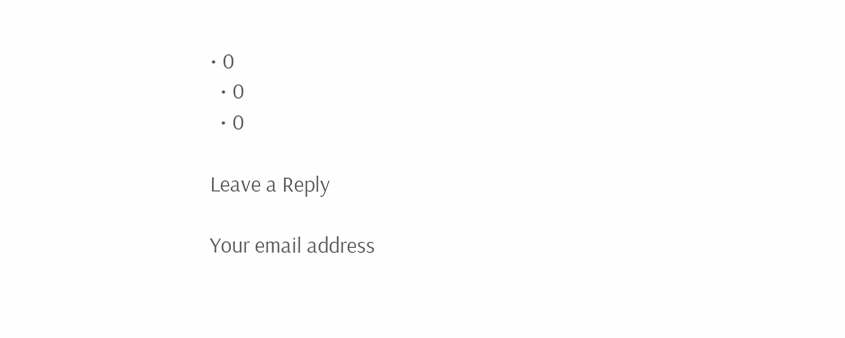• 0
  • 0
  • 0

Leave a Reply

Your email address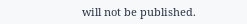will not be published.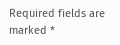Required fields are marked *